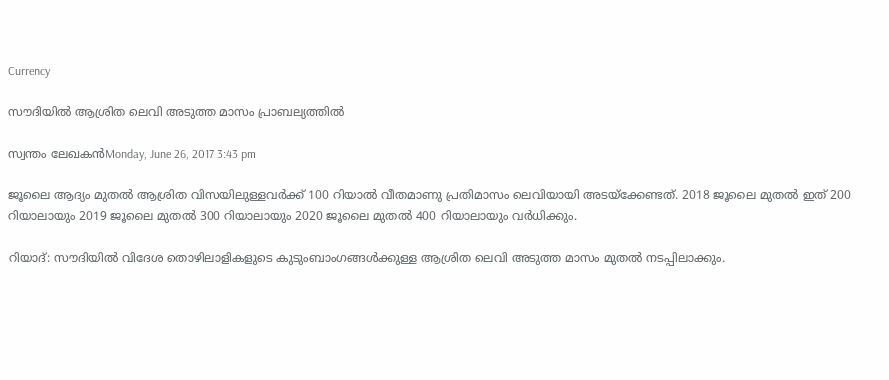Currency

സൗദിയില്‍ ആശ്രിത ലെവി അടുത്ത മാസം പ്രാബല്യത്തില്‍

സ്വന്തം ലേഖകന്‍Monday, June 26, 2017 3:43 pm

ജൂലൈ ആദ്യം മുതല്‍ ആശ്രിത വിസയിലുള്ളവര്‍ക്ക് 100 റിയാല്‍ വീതമാണു പ്രതിമാസം ലെവിയായി അടയ്ക്കേണ്ടത്. 2018 ജൂലൈ മുതല്‍ ഇത് 200 റിയാലായും 2019 ജൂലൈ മുതല്‍ 300 റിയാലായും 2020 ജൂലൈ മുതല്‍ 400 റിയാലായും വര്‍ധിക്കും.

റിയാദ്: സൗദിയില്‍ വിദേശ തൊഴിലാളികളുടെ കുടുംബാംഗങ്ങള്‍ക്കുള്ള ആശ്രിത ലെവി അടുത്ത മാസം മുതല്‍ നടപ്പിലാക്കും.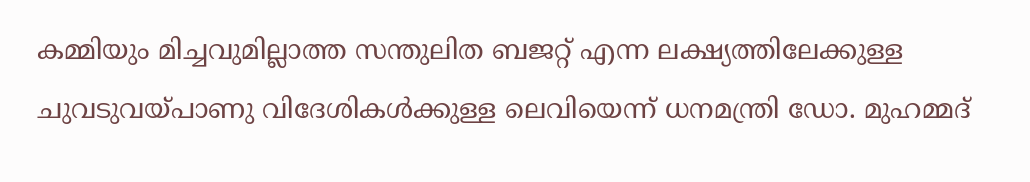കമ്മിയും മിച്ചവുമില്ലാത്ത സന്തുലിത ബജറ്റ് എന്ന ലക്ഷ്യത്തിലേക്കുള്ള ചുവടുവയ്പാണു വിദേശികള്‍ക്കുള്ള ലെവിയെന്ന് ധനമന്ത്രി ഡോ. മുഹമ്മദ്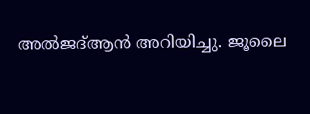അല്‍ജദ്ആന്‍ അറിയിച്ചു. ജൂലൈ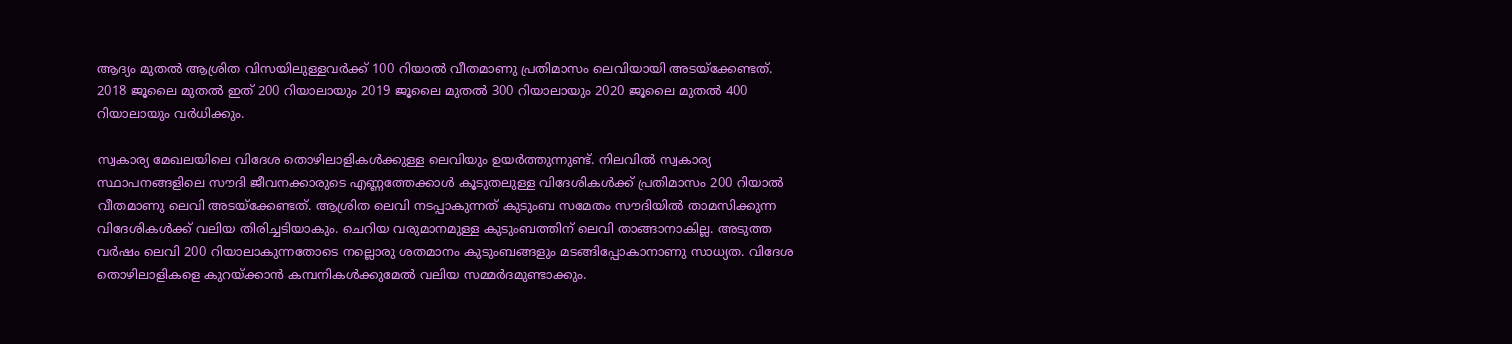ആദ്യം മുതല്‍ ആശ്രിത വിസയിലുള്ളവര്‍ക്ക് 100 റിയാല്‍ വീതമാണു പ്രതിമാസം ലെവിയായി അടയ്ക്കേണ്ടത്. 2018 ജൂലൈ മുതല്‍ ഇത് 200 റിയാലായും 2019 ജൂലൈ മുതല്‍ 300 റിയാലായും 2020 ജൂലൈ മുതല്‍ 400 റിയാലായും വര്‍ധിക്കും.

സ്വകാര്യ മേഖലയിലെ വിദേശ തൊഴിലാളികള്‍ക്കുള്ള ലെവിയും ഉയര്‍ത്തുന്നുണ്ട്. നിലവില്‍ സ്വകാര്യ സ്ഥാപനങ്ങളിലെ സൗദി ജീവനക്കാരുടെ എണ്ണത്തേക്കാള്‍ കൂടുതലുള്ള വിദേശികള്‍ക്ക് പ്രതിമാസം 200 റിയാല്‍ വീതമാണു ലെവി അടയ്ക്കേണ്ടത്. ആശ്രിത ലെവി നടപ്പാകുന്നത് കുടുംബ സമേതം സൗദിയില്‍ താമസിക്കുന്ന വിദേശികള്‍ക്ക് വലിയ തിരിച്ചടിയാകും. ചെറിയ വരുമാനമുള്ള കുടുംബത്തിന് ലെവി താങ്ങാനാകില്ല. അടുത്ത വര്‍ഷം ലെവി 200 റിയാലാകുന്നതോടെ നല്ലൊരു ശതമാനം കുടുംബങ്ങളും മടങ്ങിപ്പോകാനാണു സാധ്യത. വിദേശ തൊഴിലാളികളെ കുറയ്ക്കാന്‍ കമ്പനികള്‍ക്കുമേല്‍ വലിയ സമ്മര്‍ദമുണ്ടാക്കും.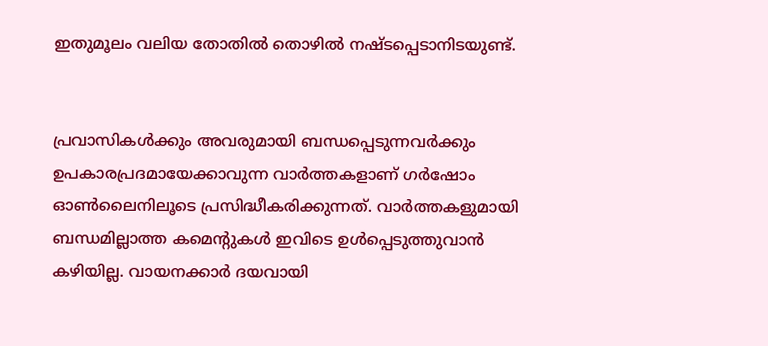ഇതുമൂലം വലിയ തോതില്‍ തൊഴില്‍ നഷ്ടപ്പെടാനിടയുണ്ട്.


പ്രവാസികൾക്കും അവരുമായി ബന്ധപ്പെടുന്നവർക്കും ഉപകാരപ്രദമായേക്കാവുന്ന വാർത്തകളാണ് ഗർഷോം ഓൺലൈനിലൂടെ പ്രസിദ്ധീകരിക്കുന്നത്. വാർത്തകളുമായി ബന്ധമില്ലാത്ത കമെന്റുകൾ ഇവിടെ ഉൾപ്പെടുത്തുവാൻ കഴിയില്ല. വായനക്കാർ ദയവായി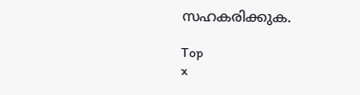സഹകരിക്കുക.

Top
x